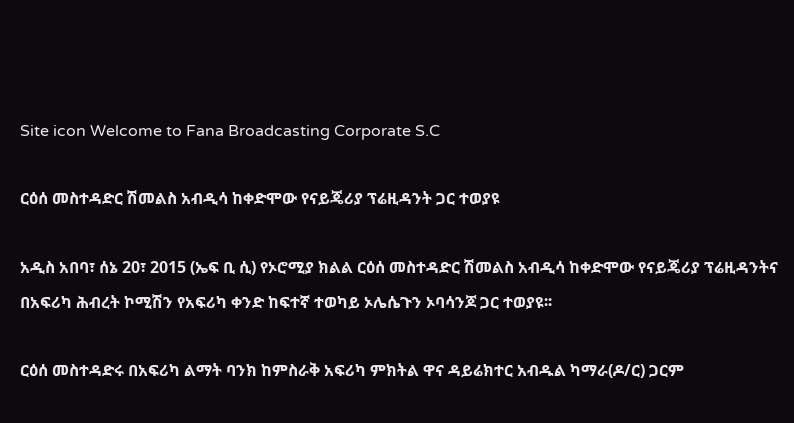Site icon Welcome to Fana Broadcasting Corporate S.C

ርዕሰ መስተዳድር ሽመልስ አብዲሳ ከቀድሞው የናይጄሪያ ፕሬዚዳንት ጋር ተወያዩ

አዲስ አበባ፣ ሰኔ 20፣ 2015 (ኤፍ ቢ ሲ) የኦሮሚያ ክልል ርዕሰ መስተዳድር ሽመልስ አብዲሳ ከቀድሞው የናይጄሪያ ፕሬዚዳንትና በአፍሪካ ሕብረት ኮሚሽን የአፍሪካ ቀንድ ከፍተኛ ተወካይ ኦሌሴጉን ኦባሳንጆ ጋር ተወያዩ፡፡

ርዕሰ መስተዳድሩ በአፍሪካ ልማት ባንክ ከምስራቅ አፍሪካ ምክትል ዋና ዳይሬክተር አብዱል ካማራ(ዶ/ር) ጋርም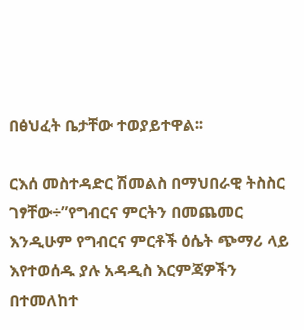በፅህፈት ቤታቸው ተወያይተዋል፡፡

ርእሰ መስተዳድር ሽመልስ በማህበራዊ ትስስር ገፃቸው÷”የግብርና ምርትን በመጨመር እንዲሁም የግብርና ምርቶች ዕሴት ጭማሪ ላይ እየተወሰዱ ያሉ አዳዲስ እርምጃዎችን በተመለከተ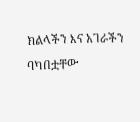ክልላችን እና አገራችን ባካበቷቸው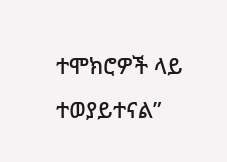ተሞክሮዎች ላይ ተወያይተናል”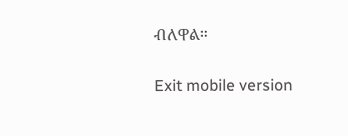ብለዋል።

Exit mobile version